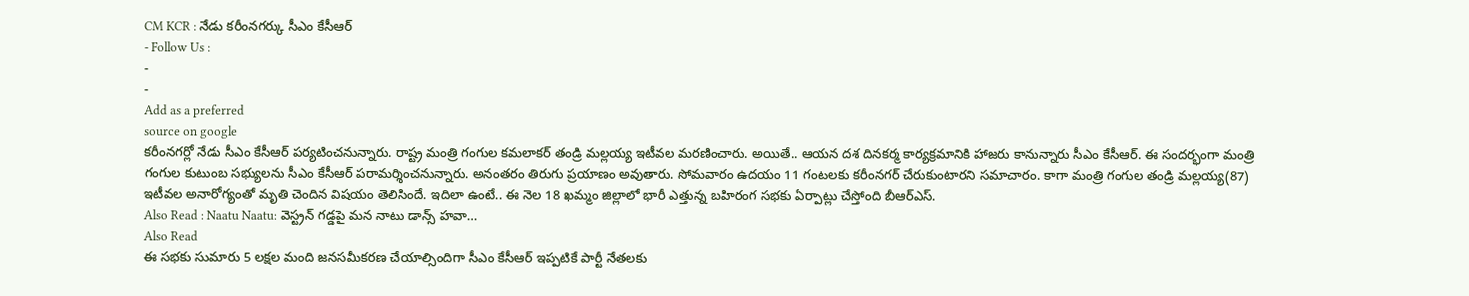CM KCR : నేడు కరీంనగర్కు సీఎం కేసీఆర్
- Follow Us :
-
-
Add as a preferred
source on google
కరీంనగర్లో నేడు సీఎం కేసీఆర్ పర్యటించనున్నారు. రాష్ట్ర మంత్రి గంగుల కమలాకర్ తండ్రి మల్లయ్య ఇటీవల మరణించారు. అయితే.. ఆయన దశ దినకర్మ కార్యక్రమానికి హాజరు కానున్నారు సీఎం కేసీఆర్. ఈ సందర్భంగా మంత్రి గంగుల కుటుంబ సభ్యులను సీఎం కేసీఆర్ పరామర్శించనున్నారు. అనంతరం తిరుగు ప్రయాణం అవుతారు. సోమవారం ఉదయం 11 గంటలకు కరీంనగర్ చేరుకుంటారని సమాచారం. కాగా మంత్రి గంగుల తండ్రి మల్లయ్య(87) ఇటీవల అనారోగ్యంతో మృతి చెందిన విషయం తెలిసిందే. ఇదిలా ఉంటే.. ఈ నెల 18 ఖమ్మం జిల్లాలో భారీ ఎత్తున్న బహిరంగ సభకు ఏర్పాట్లు చేస్తోంది బీఆర్ఎస్.
Also Read : Naatu Naatu: వెస్ట్రన్ గడ్డపై మన నాటు డాన్స్ హవా…
Also Read
ఈ సభకు సుమారు 5 లక్షల మంది జనసమీకరణ చేయాల్సిందిగా సీఎం కేసీఆర్ ఇప్పటికే పార్టీ నేతలకు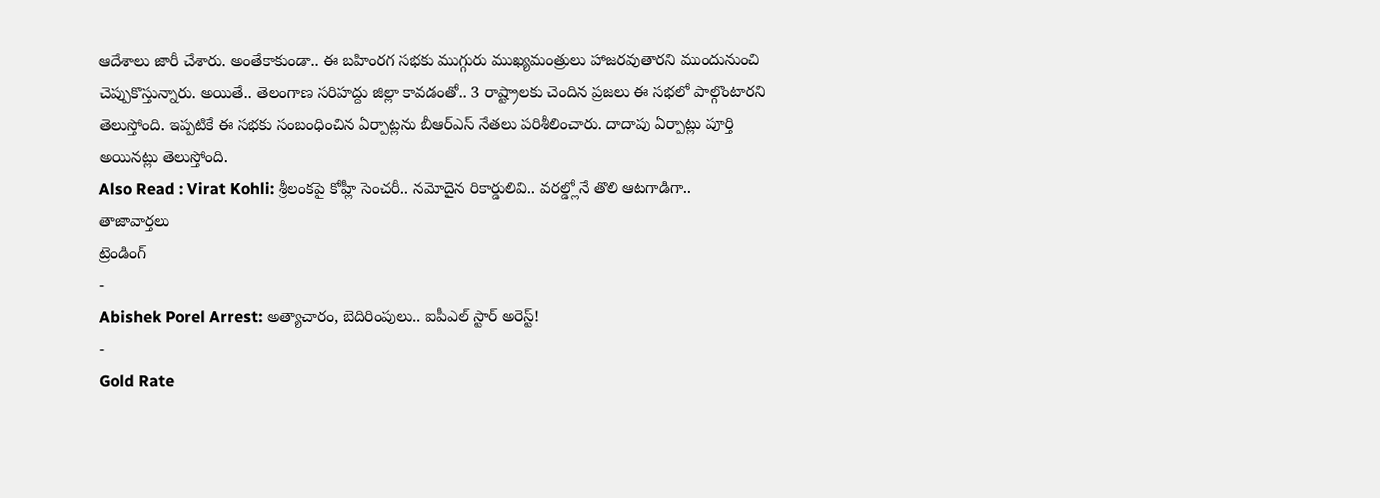ఆదేశాలు జారీ చేశారు. అంతేకాకుండా.. ఈ బహింరగ సభకు ముగ్గురు ముఖ్యమంత్రులు హాజరవుతారని ముందునుంచి చెప్పుకొస్తున్నారు. అయితే.. తెలంగాణ సరిహద్దు జిల్లా కావడంతో.. 3 రాష్ట్రాలకు చెందిన ప్రజలు ఈ సభలో పాల్గొంటారని తెలుస్తోంది. ఇప్పటికే ఈ సభకు సంబంధించిన ఏర్పాట్లను బీఆర్ఎస్ నేతలు పరిశీలించారు. దాదాపు ఏర్పాట్లు పూర్తి అయినట్లు తెలుస్తోంది.
Also Read : Virat Kohli: శ్రీలంకపై కోహ్లీ సెంచరీ.. నమోదైన రికార్డులివి.. వరల్డ్లోనే తొలి ఆటగాడిగా..
తాజావార్తలు
ట్రెండింగ్
-
Abishek Porel Arrest: అత్యాచారం, బెదిరింపులు.. ఐపీఎల్ స్టార్ అరెస్ట్!
-
Gold Rate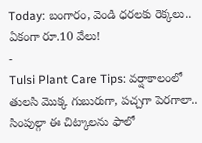Today: బంగారం, వెండి ధరలకు రెక్కలు.. ఏకంగా రూ.10 వేలు!
-
Tulsi Plant Care Tips: వర్షాకాలంలో తులసి మొక్క గుబురుగా, పచ్చగా పెరగాలా.. సింపుల్గా ఈ చిట్కాలను ఫాలో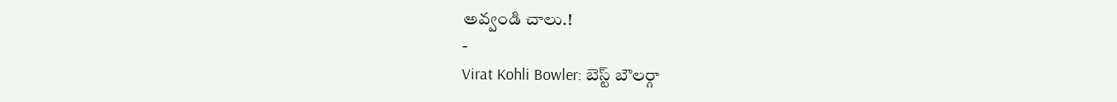అవ్వండి చాలు.!
-
Virat Kohli Bowler: బెస్ట్ బౌలర్గా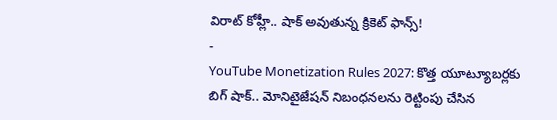విరాట్ కోహ్లీ.. షాక్ అవుతున్న క్రికెట్ ఫాన్స్!
-
YouTube Monetization Rules 2027: కొత్త యూట్యూబర్లకు బిగ్ షాక్.. మోనిటైజేషన్ నిబంధనలను రెట్టింపు చేసిన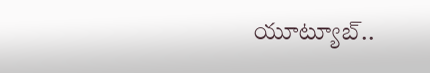యూట్యూబ్..